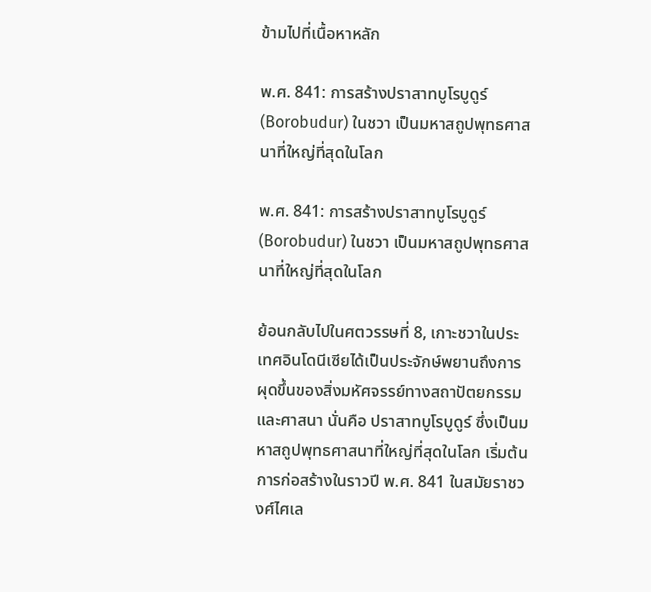ข้ามไปที่เนื้อหาหลัก

พ.ศ. 841: การสร้างปราสาทบูโรบูดูร์ (Borobudur) ในชวา เป็นมหาสถูปพุทธศาสนาที่ใหญ่ที่สุดในโลก

พ.ศ. 841: การสร้างปราสาทบูโรบูดูร์ (Borobudur) ในชวา เป็นมหาสถูปพุทธศาสนาที่ใหญ่ที่สุดในโลก

ย้อนกลับไปในศตวรรษที่ 8, เกาะชวาในประเทศอินโดนีเซียได้เป็นประจักษ์พยานถึงการผุดขึ้นของสิ่งมหัศจรรย์ทางสถาปัตยกรรมและศาสนา นั่นคือ ปราสาทบูโรบูดูร์ ซึ่งเป็นมหาสถูปพุทธศาสนาที่ใหญ่ที่สุดในโลก เริ่มต้นการก่อสร้างในราวปี พ.ศ. 841 ในสมัยราชวงศ์ไศเล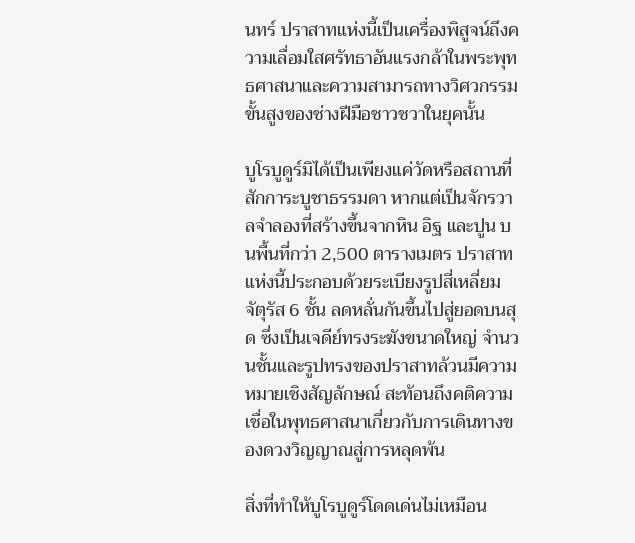นทร์ ปราสาทแห่งนี้เป็นเครื่องพิสูจน์ถึงความเลื่อมใสศรัทธาอันแรงกล้าในพระพุทธศาสนาและความสามารถทางวิศวกรรมขั้นสูงของช่างฝีมือชาวชวาในยุคนั้น

บูโรบูดูร์มิได้เป็นเพียงแค่วัดหรือสถานที่สักการะบูชาธรรมดา หากแต่เป็นจักรวาลจำลองที่สร้างขึ้นจากหิน อิฐ และปูน บนพื้นที่กว่า 2,500 ตารางเมตร ปราสาทแห่งนี้ประกอบด้วยระเบียงรูปสี่เหลี่ยมจัตุรัส 6 ชั้น ลดหลั่นกันขึ้นไปสู่ยอดบนสุด ซึ่งเป็นเจดีย์ทรงระฆังขนาดใหญ่ จำนวนชั้นและรูปทรงของปราสาทล้วนมีความหมายเชิงสัญลักษณ์ สะท้อนถึงคติความเชื่อในพุทธศาสนาเกี่ยวกับการเดินทางของดวงวิญญาณสู่การหลุดพ้น

สิ่งที่ทำให้บูโรบูดูร์โดดเด่นไม่เหมือน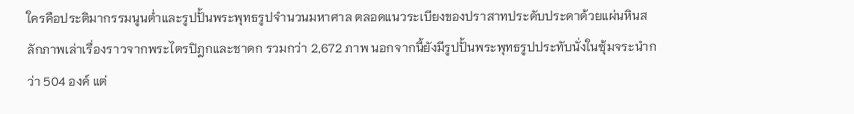ใครคือประติมากรรมนูนต่ำและรูปปั้นพระพุทธรูปจำนวนมหาศาล ตลอดแนวระเบียงของปราสาทประดับประดาด้วยแผ่นหินสลักภาพเล่าเรื่องราวจากพระไตรปิฎกและชาดก รวมกว่า 2,672 ภาพ นอกจากนี้ยังมีรูปปั้นพระพุทธรูปประทับนั่งในซุ้มจระนำกว่า 504 องค์ แต่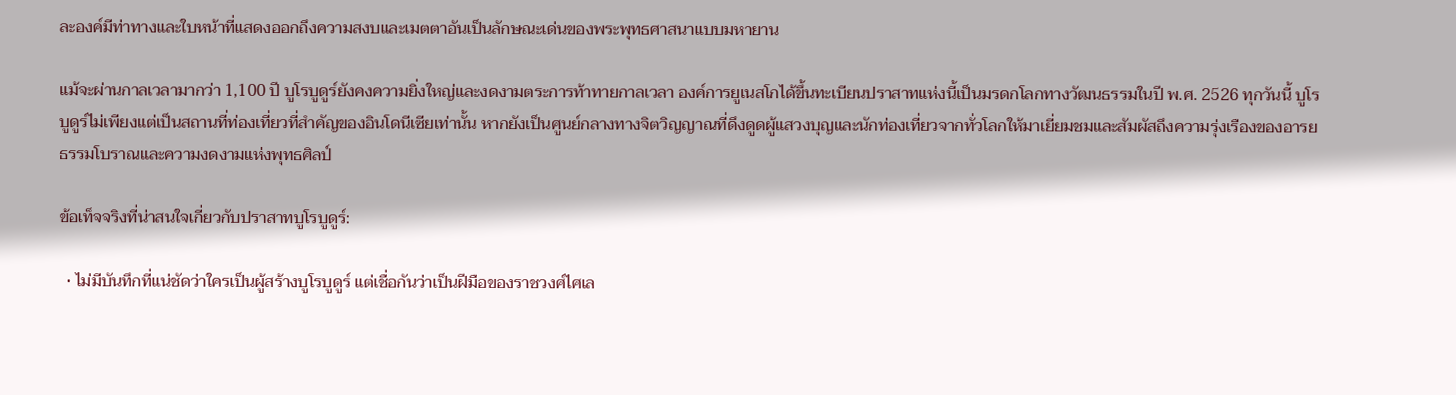ละองค์มีท่าทางและใบหน้าที่แสดงออกถึงความสงบและเมตตาอันเป็นลักษณะเด่นของพระพุทธศาสนาแบบมหายาน

แม้จะผ่านกาลเวลามากว่า 1,100 ปี บูโรบูดูร์ยังคงความยิ่งใหญ่และงดงามตระการท้าทายกาลเวลา องค์การยูเนสโกได้ขึ้นทะเบียนปราสาทแห่งนี้เป็นมรดกโลกทางวัฒนธรรมในปี พ.ศ. 2526 ทุกวันนี้ บูโรบูดูร์ไม่เพียงแต่เป็นสถานที่ท่องเที่ยวที่สำคัญของอินโดนีเซียเท่านั้น หากยังเป็นศูนย์กลางทางจิตวิญญาณที่ดึงดูดผู้แสวงบุญและนักท่องเที่ยวจากทั่วโลกให้มาเยี่ยมชมและสัมผัสถึงความรุ่งเรืองของอารยธรรมโบราณและความงดงามแห่งพุทธศิลป์

ข้อเท็จจริงที่น่าสนใจเกี่ยวกับปราสาทบูโรบูดูร์:

  • ไม่มีบันทึกที่แน่ชัดว่าใครเป็นผู้สร้างบูโรบูดูร์ แต่เชื่อกันว่าเป็นฝีมือของราชวงศ์ไศเล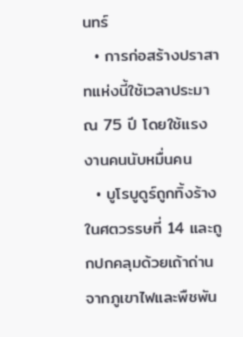นทร์
  • การก่อสร้างปราสาทแห่งนี้ใช้เวลาประมาณ 75 ปี โดยใช้แรงงานคนนับหมื่นคน
  • บูโรบูดูร์ถูกทิ้งร้างในศตวรรษที่ 14 และถูกปกคลุมด้วยเถ้าถ่านจากภูเขาไฟและพืชพัน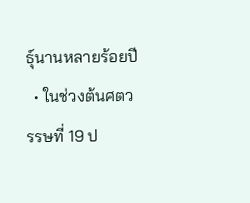ธุ์นานหลายร้อยปี
  • ในช่วงต้นศตวรรษที่ 19 ป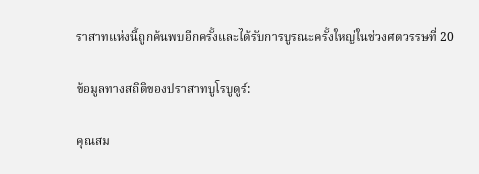ราสาทแห่งนี้ถูกค้นพบอีกครั้งและได้รับการบูรณะครั้งใหญ่ในช่วงศตวรรษที่ 20

ข้อมูลทางสถิติของปราสาทบูโรบูดูร์:

คุณสม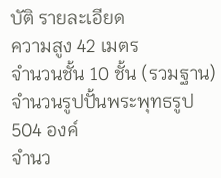บัติ รายละเอียด
ความสูง 42 เมตร
จำนวนชั้น 10 ชั้น (รวมฐาน)
จำนวนรูปปั้นพระพุทธรูป 504 องค์
จำนว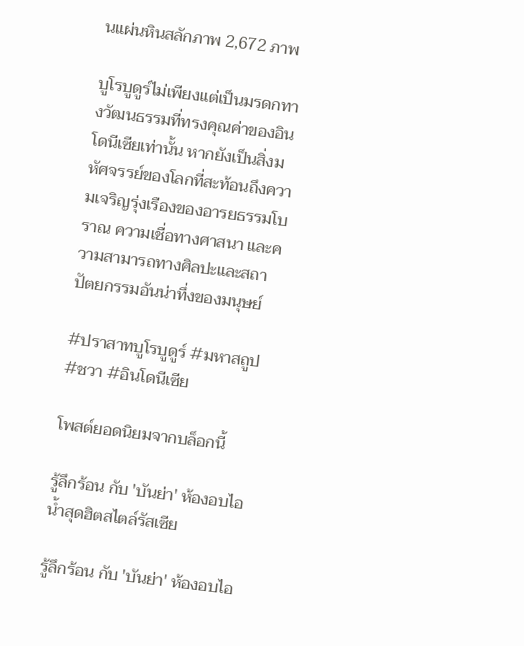นแผ่นหินสลักภาพ 2,672 ภาพ

บูโรบูดูร์ไม่เพียงแต่เป็นมรดกทางวัฒนธรรมที่ทรงคุณค่าของอินโดนีเซียเท่านั้น หากยังเป็นสิ่งมหัศจรรย์ของโลกที่สะท้อนถึงความเจริญรุ่งเรืองของอารยธรรมโบราณ ความเชื่อทางศาสนา และความสามารถทางศิลปะและสถาปัตยกรรมอันน่าทึ่งของมนุษย์

#ปราสาทบูโรบูดูร์ #มหาสถูป #ชวา #อินโดนีเซีย

โพสต์ยอดนิยมจากบล็อกนี้

รู้ลึกร้อน กับ 'บันย่า' ห้องอบไอน้ำสุดฮิตสไตล์รัสเซีย

รู้ลึกร้อน กับ 'บันย่า' ห้องอบไอ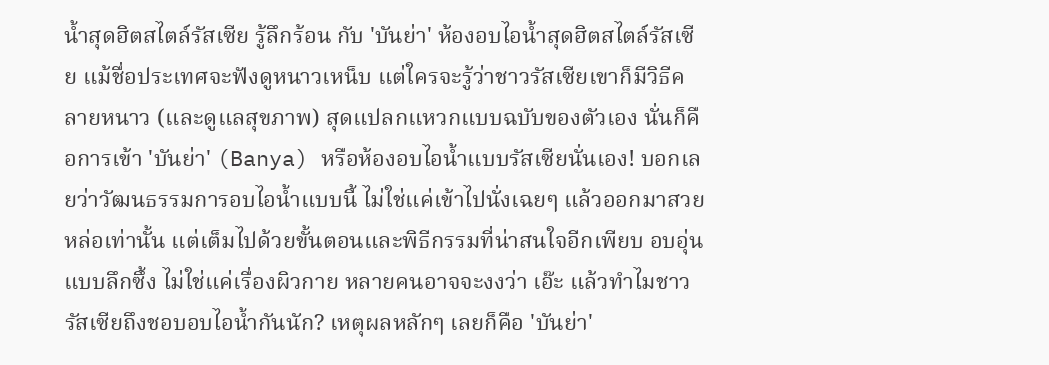น้ำสุดฮิตสไตล์รัสเซีย รู้ลึกร้อน กับ 'บันย่า' ห้องอบไอน้ำสุดฮิตสไตล์รัสเซีย แม้ชื่อประเทศจะฟังดูหนาวเหน็บ แต่ใครจะรู้ว่าชาวรัสเซียเขาก็มีวิธีคลายหนาว (และดูแลสุขภาพ) สุดแปลกแหวกแบบฉบับของตัวเอง นั่นก็คือการเข้า 'บันย่า' (Banya) หรือห้องอบไอน้ำแบบรัสเซียนั่นเอง! บอกเลยว่าวัฒนธรรมการอบไอน้ำแบบนี้ ไม่ใช่แค่เข้าไปนั่งเฉยๆ แล้วออกมาสวยหล่อเท่านั้น แต่เต็มไปด้วยขั้นตอนและพิธีกรรมที่น่าสนใจอีกเพียบ อบอุ่นแบบลึกซึ้ง ไม่ใช่แค่เรื่องผิวกาย หลายคนอาจจะงงว่า เอ๊ะ แล้วทำไมชาวรัสเซียถึงชอบอบไอน้ำกันนัก? เหตุผลหลักๆ เลยก็คือ 'บันย่า'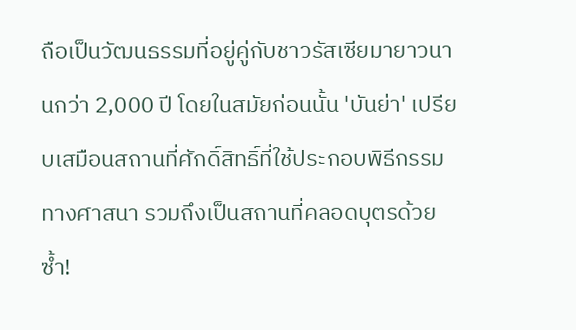ถือเป็นวัฒนธรรมที่อยู่คู่กับชาวรัสเซียมายาวนานกว่า 2,000 ปี โดยในสมัยก่อนนั้น 'บันย่า' เปรียบเสมือนสถานที่ศักดิ์สิทธิ์ที่ใช้ประกอบพิธีกรรมทางศาสนา รวมถึงเป็นสถานที่คลอดบุตรด้วยซ้ำ!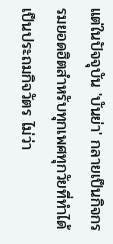แต่ในปัจจุบัน 'บันย่า' กลายเป็นกิจกรรมยอดฮิตสำหรับทุกเพศทุกวัยที่ทำได้เป็นประถมกิจวัตร ไม่ว่า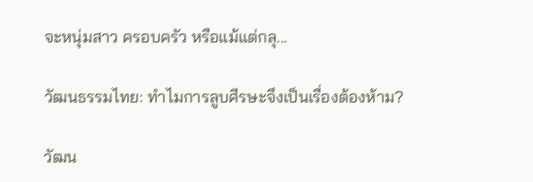จะหนุ่มสาว ครอบครัว หรือแม้แต่กลุ...

วัฒนธรรมไทย: ทำไมการลูบศีรษะจึงเป็นเรื่องต้องห้าม?

วัฒน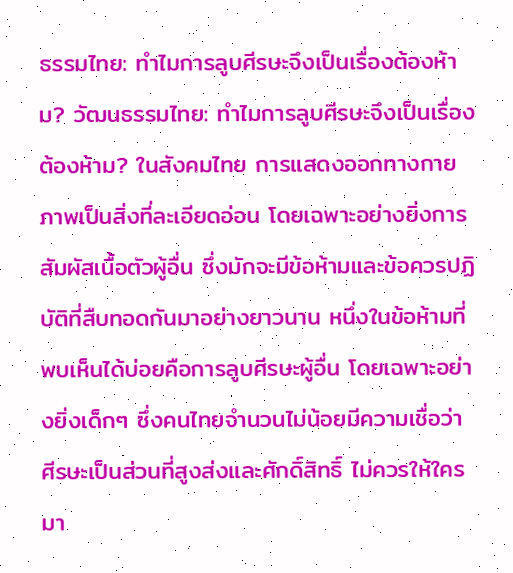ธรรมไทย: ทำไมการลูบศีรษะจึงเป็นเรื่องต้องห้าม? วัฒนธรรมไทย: ทำไมการลูบศีรษะจึงเป็นเรื่องต้องห้าม? ในสังคมไทย การแสดงออกทางกายภาพเป็นสิ่งที่ละเอียดอ่อน โดยเฉพาะอย่างยิ่งการสัมผัสเนื้อตัวผู้อื่น ซึ่งมักจะมีข้อห้ามและข้อควรปฏิบัติที่สืบทอดกันมาอย่างยาวนาน หนึ่งในข้อห้ามที่พบเห็นได้บ่อยคือการลูบศีรษะผู้อื่น โดยเฉพาะอย่างยิ่งเด็กๆ ซึ่งคนไทยจำนวนไม่น้อยมีความเชื่อว่า ศีรษะเป็นส่วนที่สูงส่งและศักดิ์สิทธิ์ ไม่ควรให้ใครมา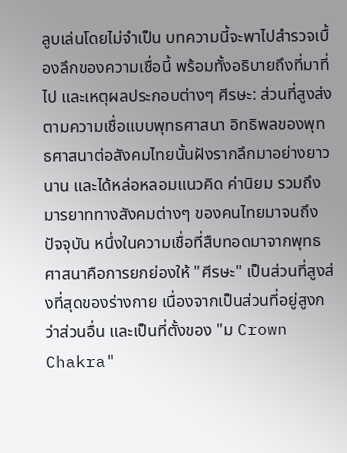ลูบเล่นโดยไม่จำเป็น บทความนี้จะพาไปสำรวจเบื้องลึกของความเชื่อนี้ พร้อมทั้งอธิบายถึงที่มาที่ไป และเหตุผลประกอบต่างๆ ศีรษะ: ส่วนที่สูงส่งตามความเชื่อแบบพุทธศาสนา อิทธิพลของพุทธศาสนาต่อสังคมไทยนั้นฝังรากลึกมาอย่างยาวนาน และได้หล่อหลอมแนวคิด ค่านิยม รวมถึงมารยาททางสังคมต่างๆ ของคนไทยมาจนถึงปัจจุบัน หนึ่งในความเชื่อที่สืบทอดมาจากพุทธศาสนาคือการยกย่องให้ "ศีรษะ" เป็นส่วนที่สูงส่งที่สุดของร่างกาย เนื่องจากเป็นส่วนที่อยู่สูงกว่าส่วนอื่น และเป็นที่ตั้งของ "ม Crown Chakra"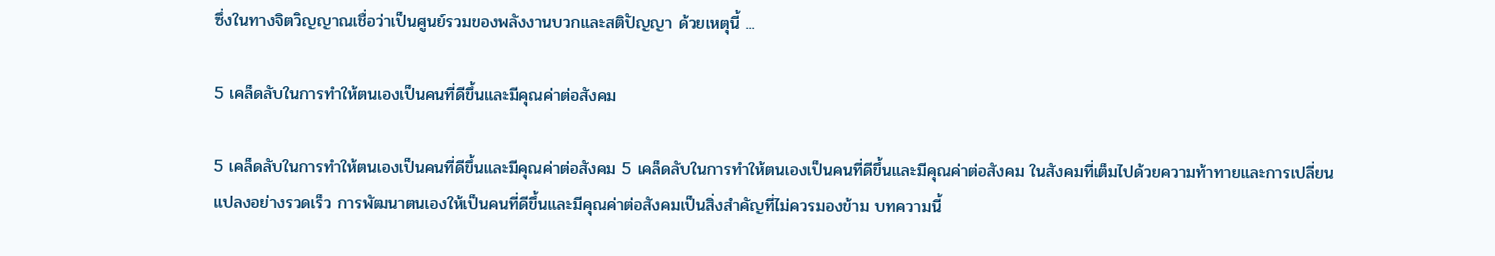ซึ่งในทางจิตวิญญาณเชื่อว่าเป็นศูนย์รวมของพลังงานบวกและสติปัญญา ด้วยเหตุนี้ ...

5 เคล็ดลับในการทำให้ตนเองเป็นคนที่ดีขึ้นและมีคุณค่าต่อสังคม

5 เคล็ดลับในการทำให้ตนเองเป็นคนที่ดีขึ้นและมีคุณค่าต่อสังคม 5 เคล็ดลับในการทำให้ตนเองเป็นคนที่ดีขึ้นและมีคุณค่าต่อสังคม ในสังคมที่เต็มไปด้วยความท้าทายและการเปลี่ยนแปลงอย่างรวดเร็ว การพัฒนาตนเองให้เป็นคนที่ดีขึ้นและมีคุณค่าต่อสังคมเป็นสิ่งสำคัญที่ไม่ควรมองข้าม บทความนี้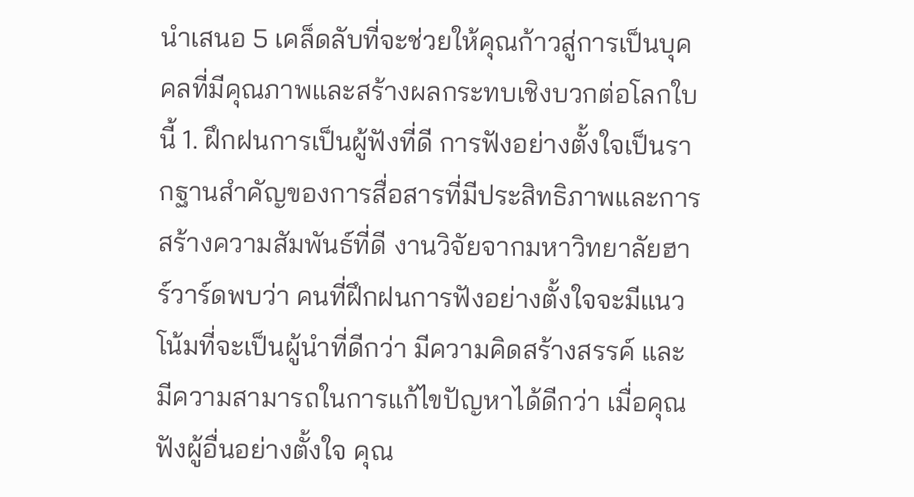นำเสนอ 5 เคล็ดลับที่จะช่วยให้คุณก้าวสู่การเป็นบุคคลที่มีคุณภาพและสร้างผลกระทบเชิงบวกต่อโลกใบนี้ 1. ฝึกฝนการเป็นผู้ฟังที่ดี การฟังอย่างตั้งใจเป็นรากฐานสำคัญของการสื่อสารที่มีประสิทธิภาพและการสร้างความสัมพันธ์ที่ดี งานวิจัยจากมหาวิทยาลัยฮาร์วาร์ดพบว่า คนที่ฝึกฝนการฟังอย่างตั้งใจจะมีแนวโน้มที่จะเป็นผู้นำที่ดีกว่า มีความคิดสร้างสรรค์ และมีความสามารถในการแก้ไขปัญหาได้ดีกว่า เมื่อคุณฟังผู้อื่นอย่างตั้งใจ คุณ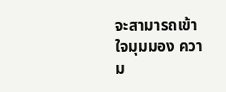จะสามารถเข้าใจมุมมอง ความ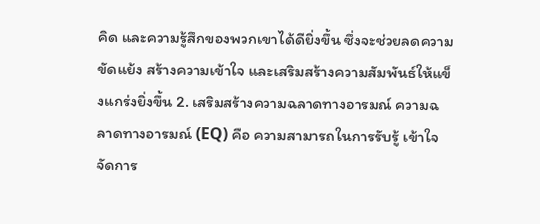คิด และความรู้สึกของพวกเขาได้ดียิ่งขึ้น ซึ่งจะช่วยลดความขัดแย้ง สร้างความเข้าใจ และเสริมสร้างความสัมพันธ์ให้แข็งแกร่งยิ่งขึ้น 2. เสริมสร้างความฉลาดทางอารมณ์ ความฉลาดทางอารมณ์ (EQ) คือ ความสามารถในการรับรู้ เข้าใจ จัดการ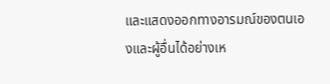และแสดงออกทางอารมณ์ของตนเองและผู้อื่นได้อย่างเห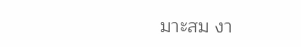มาะสม งา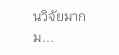นวิจัยมากม...